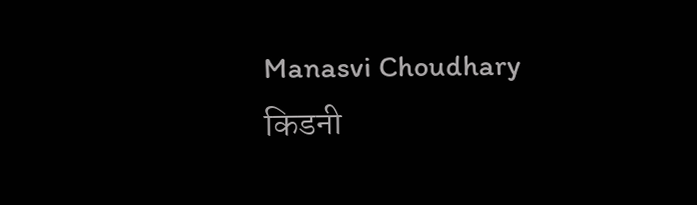Manasvi Choudhary
किडनी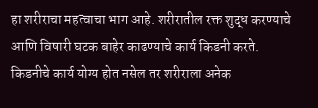हा शरीराचा महत्वाचा भाग आहे. शरीरातील रक्त शुद्ध करण्याचे आणि विषारी घटक बाहेर काढण्याचे कार्य किडनी करते.
किडनीचे कार्य योग्य होत नसेल तर शरीराला अनेक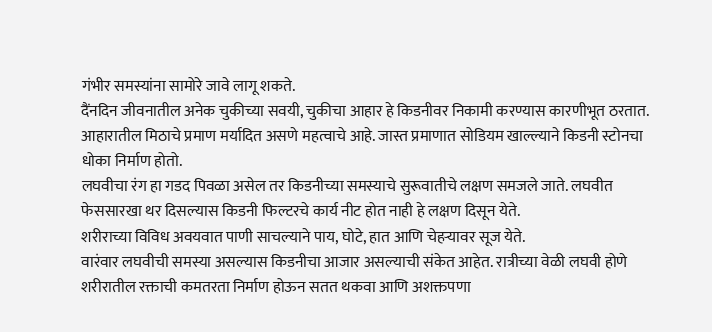गंभीर समस्यांना सामोरे जावे लागू शकते.
दैंनदिन जीवनातील अनेक चुकीच्या सवयी, चुकीचा आहार हे किडनीवर निकामी करण्यास कारणीभूत ठरतात.
आहारातील मिठाचे प्रमाण मर्यादित असणे महत्वाचे आहे. जास्त प्रमाणात सोडियम खाल्ल्याने किडनी स्टोनचा धोका निर्माण होतो.
लघवीचा रंग हा गडद पिवळा असेल तर किडनीच्या समस्याचे सुरूवातीचे लक्षण समजले जाते. लघवीत फेससारखा थर दिसल्यास किडनी फिल्टरचे कार्य नीट होत नाही हे लक्षण दिसून येते.
शरीराच्या विविध अवयवात पाणी साचल्याने पाय, घोटे, हात आणि चेहऱ्यावर सूज येते.
वारंवार लघवीची समस्या असल्यास किडनीचा आजार असल्याची संकेत आहेत. रात्रीच्या वेळी लघवी होणे
शरीरातील रक्ताची कमतरता निर्माण होऊन सतत थकवा आणि अशक्तपणा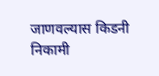जाणवल्यास किडनी निकामी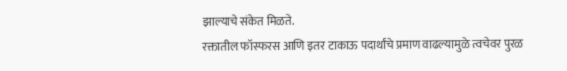झाल्याचे संकेत मिळते.
रक्तातील फॉस्फरस आणि इतर टाकाऊ पदार्थांचे प्रमाण वाढल्यामुळे त्वचेवर पुरळ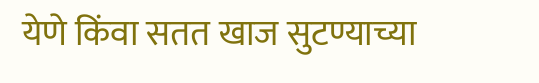येणे किंवा सतत खाज सुटण्याच्या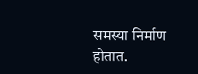समस्या निर्माण होतात.